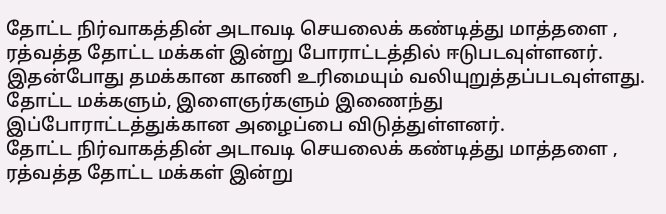தோட்ட நிர்வாகத்தின் அடாவடி செயலைக் கண்டித்து மாத்தளை , ரத்வத்த தோட்ட மக்கள் இன்று போராட்டத்தில் ஈடுபடவுள்ளனர்.
இதன்போது தமக்கான காணி உரிமையும் வலியுறுத்தப்படவுள்ளது.
தோட்ட மக்களும், இளைஞர்களும் இணைந்து இப்போராட்டத்துக்கான அழைப்பை விடுத்துள்ளனர்.
தோட்ட நிர்வாகத்தின் அடாவடி செயலைக் கண்டித்து மாத்தளை , ரத்வத்த தோட்ட மக்கள் இன்று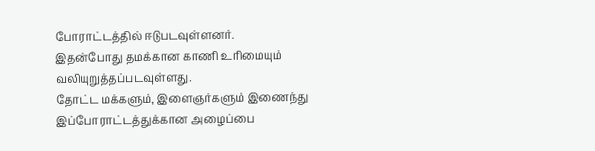போராட்டத்தில் ஈடுபடவுள்ளனர்.
இதன்போது தமக்கான காணி உரிமையும் வலியுறுத்தப்படவுள்ளது.
தோட்ட மக்களும், இளைஞர்களும் இணைந்து இப்போராட்டத்துக்கான அழைப்பை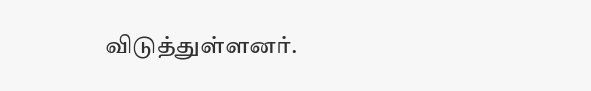விடுத்துள்ளனர்.